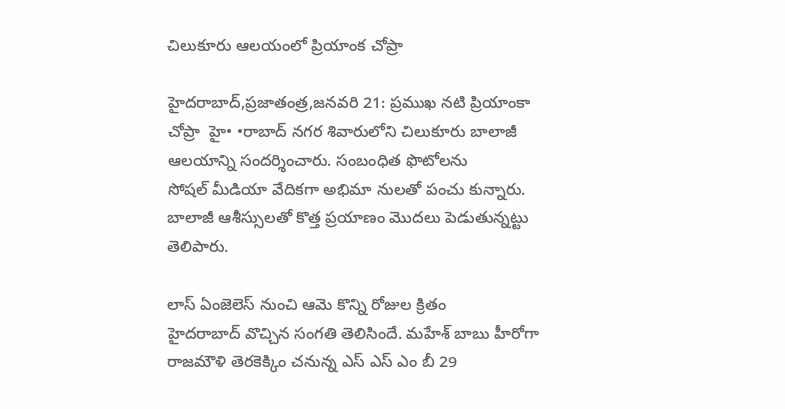చిలుకూరు ఆలయంలో ప్రియాంక చోప్రా

హైదరాబాద్‌,ప్రజాతంత్ర,జనవరి 21: ప్రముఖ నటి ప్రియాంకా చోప్రా  హై• •రాబాద్‌ ‌నగర శివారులోని చిలుకూరు బాలాజీ ఆలయాన్ని సందర్శించారు. సంబంధిత ఫొటోలను సోషల్‌ ‌మీడియా వేదికగా అభిమా నులతో పంచు కున్నారు. బాలాజీ ఆశీస్సులతో కొత్త ప్రయాణం మొదలు పెడుతున్నట్టు తెలిపారు.

లాస్‌ ఏం‌జెలెస్‌ ‌నుంచి ఆమె కొన్ని రోజుల క్రితం హైదరాబాద్‌ ‌వొచ్చిన సంగతి తెలిసిందే. మహేశ్‌ ‌బాబు హీరోగా రాజమౌళి తెరకెక్కిం చనున్న ఎస్‌ ఎస్‌ ఎం ‌బీ 29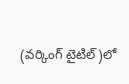(వర్కింగ్‌ ‌టైటిల్‌)లో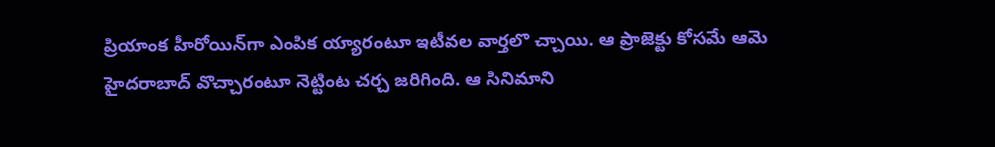ప్రియాంక హీరోయిన్‌గా ఎంపిక య్యారంటూ ఇటీవల వార్తలొ చ్చాయి. ఆ ప్రాజెక్టు కోసమే ఆమె హైదరాబాద్‌ ‌వొచ్చారంటూ నెట్టింట చర్చ జరిగింది. ఆ సినిమాని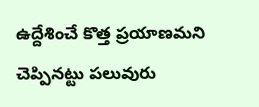ఉద్దేశించే కొత్త ప్రయాణమని చెప్పినట్టు పలువురు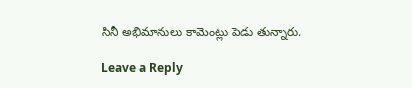సినీ అభిమానులు కామెంట్లు పెడు తున్నారు.

Leave a Reply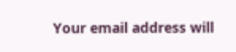Your email address will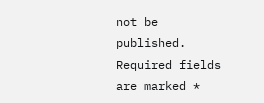not be published. Required fields are marked *